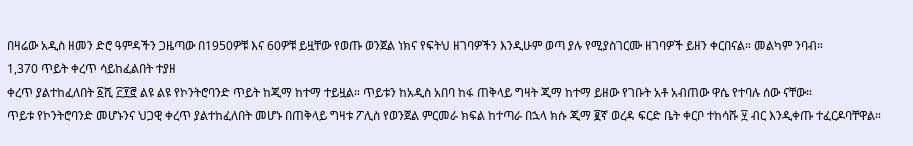በዛሬው አዲስ ዘመን ድሮ ዓምዳችን ጋዜጣው በ1950ዎቹ እና 60ዎቹ ይዟቸው የወጡ ወንጀል ነክና የፍትህ ዘገባዎችን እንዲሁም ወጣ ያሉ የሚያስገርሙ ዘገባዎች ይዘን ቀርበናል። መልካም ንባብ።
1,370 ጥይት ቀረጥ ሳይከፈልበት ተያዘ
ቀረጥ ያልተከፈለበት ፩ሺ ፫፻፸ ልዩ ልዩ የኮንትሮባንድ ጥይት ከጂማ ከተማ ተይዟል። ጥይቱን ከአዲስ አበባ ከፋ ጠቅላይ ግዛት ጂማ ከተማ ይዘው የገቡት አቶ አብጠው ዋሴ የተባሉ ሰው ናቸው።
ጥይቱ የኮንትሮባንድ መሆኑንና ህጋዊ ቀረጥ ያልተከፈለበት መሆኑ በጠቅላይ ግዛቱ ፖሊስ የወንጀል ምርመራ ክፍል ከተጣራ በኋላ ክሱ ጂማ ፪ኛ ወረዳ ፍርድ ቤት ቀርቦ ተከሳሹ ፶ ብር እንዲቀጡ ተፈርዶባቸዋል።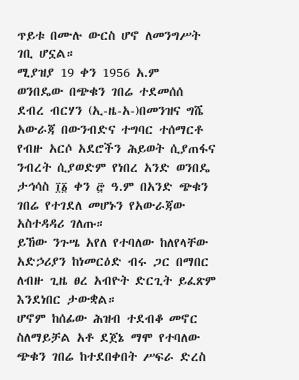ጥይቱ በሙሉ ውርስ ሆኖ ለመንግሥት ገቢ ሆኗል።
ሚያዝያ 19 ቀን 1956 አ.ም
ወንበዴው በጭቁን ገበሬ ተደመሰሰ
ደብረ ብርሃን (ኢ-ዜ-አ-)በመንዝና ግሼ አውራጃ በውንብድና ተግባር ተሰማርቶ የብዙ አርሶ አደሮችን ሕይወት ሲያጠፋና ንብረት ሲያወድም የነበረ አንድ ወንበዴ ታኅሳስ ፲፩ ቀን ፸ ዓ.ም በአንድ ጭቁን ገበሬ የተገደለ መሆኑን የአውራጃው አስተዳዳሪ ገለጡ።
ይኸው ንጉሤ አየለ የተባለው ከለየላቸው አድኃሪያን ከነመርዕድ ብሩ ጋር በማበር ለብዙ ጊዜ ፀረ አብዮት ድርጊት ይፈጽም እንደነበር ታውቋል።
ሆኖም ከሰፊው ሕዝብ ተደብቆ መኖር ስለማይቻል አቶ ደጀኔ ማሞ የተባለው ጭቁን ገበሬ ከተደበቀበት ሥፍራ ድረስ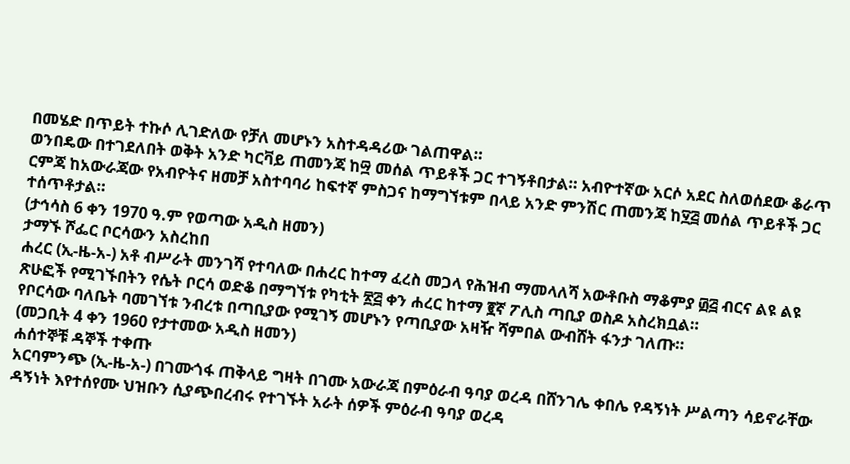በመሄድ በጥይት ተኩሶ ሊገድለው የቻለ መሆኑን አስተዳዳሪው ገልጠዋል።
ወንበዴው በተገደለበት ወቅት አንድ ካርቫይ ጠመንጃ ከ፵ መሰል ጥይቶች ጋር ተገኝቶበታል። አብዮተኛው አርሶ አደር ስለወሰደው ቆራጥ ርምጃ ከአውራጃው የአብዮትና ዘመቻ አስተባባሪ ከፍተኛ ምስጋና ከማግኘቱም በላይ አንድ ምንሽር ጠመንጃ ከ፶፭ መሰል ጥይቶች ጋር ተሰጥቶታል።
(ታኅሳስ 6 ቀን 1970 ዓ.ም የወጣው አዲስ ዘመን)
ታማኙ ሾፌር ቦርሳውን አስረከበ
ሐረር (ኢ-ዜ-አ-) አቶ ብሥራት መንገሻ የተባለው በሐረር ከተማ ፈረስ መጋላ የሕዝብ ማመላለሻ አውቶቡስ ማቆምያ ፴፭ ብርና ልዩ ልዩ ጽሁፎች የሚገኙበትን የሴት ቦርሳ ወድቆ በማግኘቱ የካቲት ፳፭ ቀን ሐረር ከተማ ፪ኛ ፖሊስ ጣቢያ ወስዶ አስረክቧል።
የቦርሳው ባለቤት ባመገኘቱ ንብረቱ በጣቢያው የሚገኝ መሆኑን የጣቢያው አዛዥ ሻምበል ውብሸት ፋንታ ገለጡ።
(መጋቢት 4 ቀን 1960 የታተመው አዲስ ዘመን)
ሐሰተኞቹ ዳኞች ተቀጡ
አርባምንጭ (ኢ-ዜ-አ-) በገሙጎፋ ጠቅላይ ግዛት በገሙ አውራጃ በምዕራብ ዓባያ ወረዳ በሸንገሌ ቀበሌ የዳኝነት ሥልጣን ሳይኖራቸው ዳኝነት እየተሰየሙ ህዝቡን ሲያጭበረብሩ የተገኙት አራት ሰዎች ምዕራብ ዓባያ ወረዳ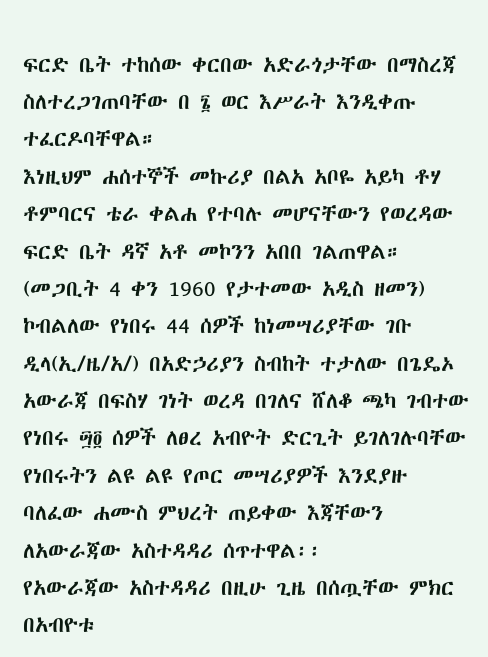ፍርድ ቤት ተከሰው ቀርበው አድራጎታቸው በማስረጃ ስለተረጋገጠባቸው በ ፮ ወር እሥራት እንዲቀጡ ተፈርዶባቸዋል።
እነዚህም ሐሰተኞች መኩሪያ በልአ አቦዬ አይካ ቶሃ ቶምባርና ቴራ ቀልሐ የተባሉ መሆናቸውን የወረዳው ፍርድ ቤት ዳኛ አቶ መኮንን አበበ ገልጠዋል።
(መጋቢት 4 ቀን 1960 የታተመው አዲስ ዘመን)
ኮብልለው የነበሩ 44 ሰዎች ከነመሣሪያቸው ገቡ
ዲላ(ኢ/ዜ/አ/) በአድኃሪያን ስብከት ተታለው በጌዴኦ አውራጃ በፍስሃ ገነት ወረዳ በገለና ሸለቆ ጫካ ገብተው የነበሩ ፵፬ ሰዎች ለፀረ አብዮት ድርጊት ይገለገሉባቸው የነበሩትን ልዩ ልዩ የጦር መሣሪያዎች እንደያዙ ባለፈው ሐሙስ ምህረት ጠይቀው እጃቸውን ለአውራጃው አስተዳዳሪ ሰጥተዋል፡፡
የአውራጃው አስተዳዳሪ በዚሁ ጊዜ በሰጧቸው ምክር በአብዮቱ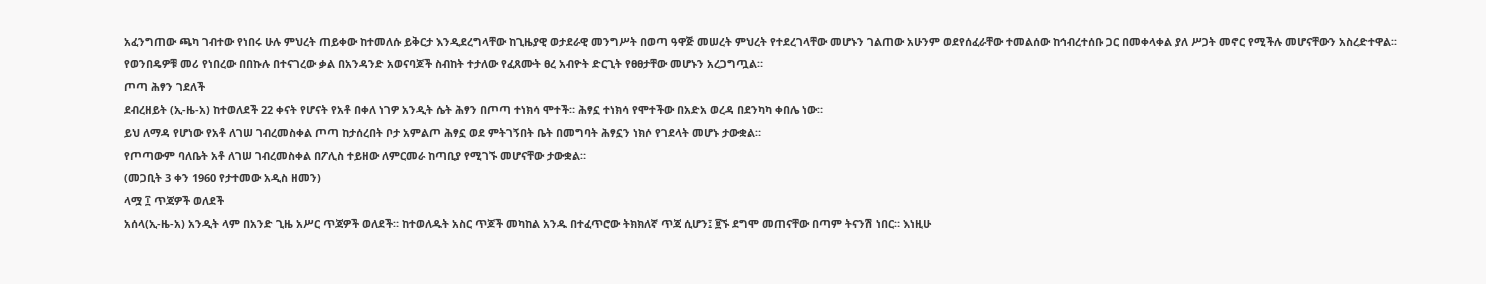አፈንግጠው ጫካ ገብተው የነበሩ ሁሉ ምህረት ጠይቀው ከተመለሱ ይቅርታ እንዲደረግላቸው ከጊዜያዊ ወታደራዊ መንግሥት በወጣ ዓዋጅ መሠረት ምህረት የተደረገላቸው መሆኑን ገልጠው አሁንም ወደየሰፈራቸው ተመልሰው ከኅብረተሰቡ ጋር በመቀላቀል ያለ ሥጋት መኖር የሚችሉ መሆናቸውን አስረድተዋል፡፡
የወንበዴዎቹ መሪ የነበረው በበኩሉ በተናገረው ቃል በአንዳንድ አወናባጆች ስብከት ተታለው የፈጸሙት ፀረ አብዮት ድርጊት የፀፀታቸው መሆኑን አረጋግጧል።
ጦጣ ሕፃን ገደለች
ደብረዘይት (ኢ-ዜ-አ) ከተወለደች 22 ቀናት የሆናት የአቶ በቀለ ነገዎ አንዲት ሴት ሕፃን በጦጣ ተነክሳ ሞተች። ሕፃኗ ተነክሳ የሞተችው በአድአ ወረዳ በደንካካ ቀበሌ ነው።
ይህ ለማዳ የሆነው የአቶ ለገሠ ገብረመስቀል ጦጣ ከታሰረበት ቦታ አምልጦ ሕፃኗ ወደ ምትገኝበት ቤት በመግባት ሕፃኗን ነክሶ የገደላት መሆኑ ታውቋል።
የጦጣውም ባለቤት አቶ ለገሠ ገብረመስቀል በፖሊስ ተይዘው ለምርመራ ከጣቢያ የሚገኙ መሆናቸው ታውቋል።
(መጋቢት 3 ቀን 1960 የታተመው አዲስ ዘመን)
ላሟ ፲ ጥጃዎች ወለደች
አሰላ(ኢ-ዜ-አ) አንዲት ላም በአንድ ጊዜ አሥር ጥጃዎች ወለደች። ከተወለዱት አስር ጥጆች መካከል አንዱ በተፈጥሮው ትክክለኛ ጥጃ ሲሆን፤ ፱ኙ ደግሞ መጠናቸው በጣም ትናንሽ ነበር። እነዚሁ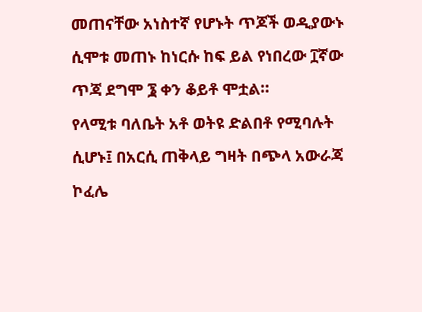መጠናቸው አነስተኛ የሆኑት ጥጆች ወዲያውኑ ሲሞቱ መጠኑ ከነርሱ ከፍ ይል የነበረው ፲ኛው ጥጃ ደግሞ ፮ ቀን ቆይቶ ሞቷል።
የላሚቱ ባለቤት አቶ ወትዩ ድልበቶ የሚባሉት ሲሆኑ፤ በአርሲ ጠቅላይ ግዛት በጭላ አውራጃ ኮፈሌ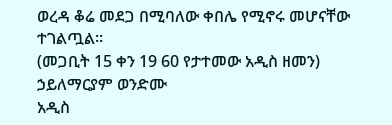ወረዳ ቆሬ መደጋ በሚባለው ቀበሌ የሚኖሩ መሆናቸው ተገልጧል።
(መጋቢት 15 ቀን 19 60 የታተመው አዲስ ዘመን)
ኃይለማርያም ወንድሙ
አዲስ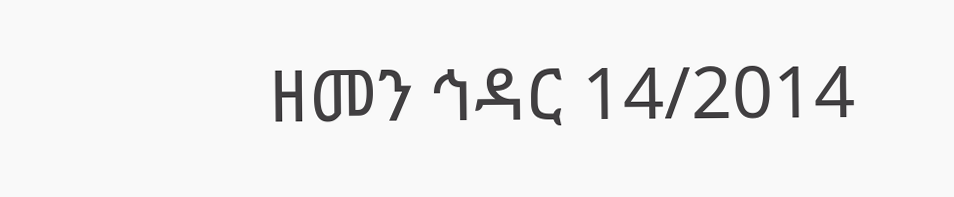ዘመን ኅዳር 14/2014